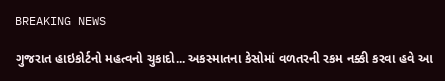BREAKING NEWS

ગુજરાત હાઇકોર્ટનો મહત્વનો ચુકાદો... અકસ્માતના કેસોમાં વળતરની રકમ નક્કી કરવા હવે આ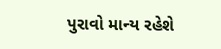પુરાવો માન્ય રહેશે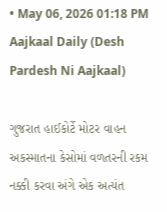• May 06, 2026 01:18 PM
Aajkaal Daily (Desh Pardesh Ni Aajkaal)

ગુજરાત હાઈકોર્ટે મોટર વાહન અકસ્માતના કેસોમાં વળતરની રકમ નક્કી કરવા અંગે એક અત્યંત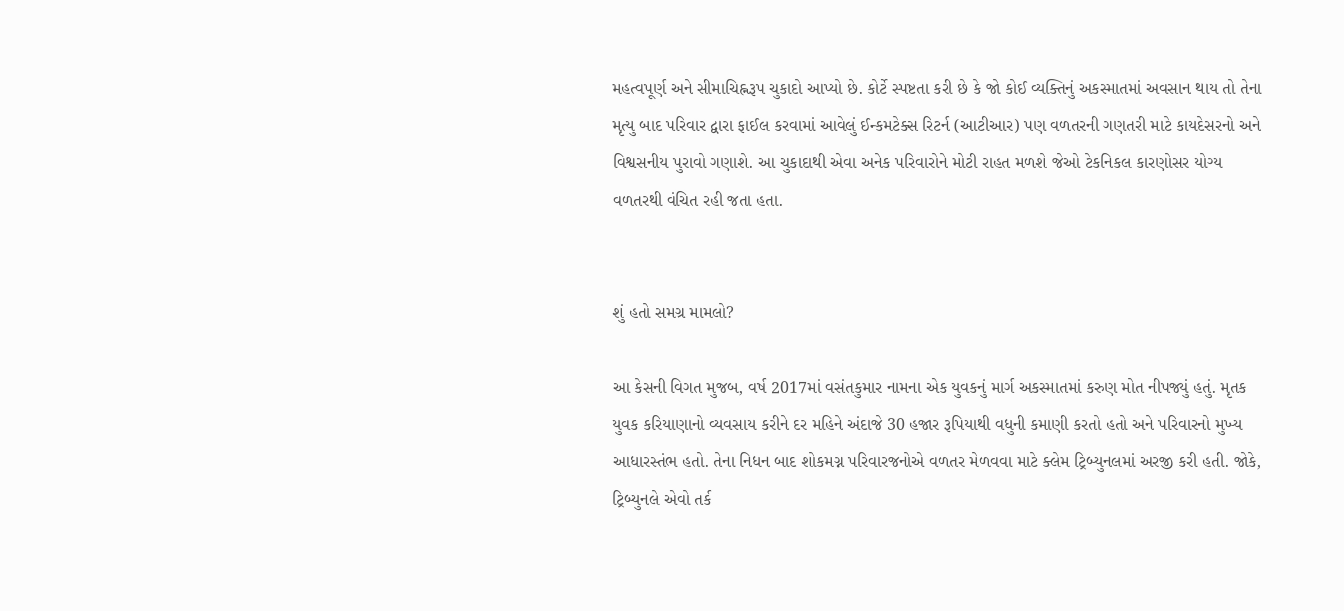મહત્વપૂર્ણ અને સીમાચિહ્નરૂપ ચુકાદો આપ્યો છે. કોર્ટે સ્પષ્ટતા કરી છે કે જો કોઈ વ્યક્તિનું અકસ્માતમાં અવસાન થાય તો તેના મૃત્યુ બાદ પરિવાર દ્વારા ફાઈલ કરવામાં આવેલું ઈન્કમટેક્સ રિટર્ન (આટીઆર) પણ વળતરની ગણતરી માટે કાયદેસરનો અને વિશ્વસનીય પુરાવો ગણાશે. આ ચુકાદાથી એવા અનેક પરિવારોને મોટી રાહત મળશે જેઓ ટેકનિકલ કારણોસર યોગ્ય વળતરથી વંચિત રહી જતા હતા.


શું હતો સમગ્ર મામલો?

આ કેસની વિગત મુજબ, વર્ષ 2017માં વસંતકુમાર નામના એક યુવકનું માર્ગ અકસ્માતમાં કરુણ મોત નીપજ્યું હતું. મૃતક યુવક કરિયાણાનો વ્યવસાય કરીને દર મહિને અંદાજે 30 હજાર રૂપિયાથી વધુની કમાણી કરતો હતો અને પરિવારનો મુખ્ય આધારસ્તંભ હતો. તેના નિધન બાદ શોકમગ્ન પરિવારજનોએ વળતર મેળવવા માટે ક્લેમ ટ્રિબ્યુનલમાં અરજી કરી હતી. જોકે, ટ્રિબ્યુનલે એવો તર્ક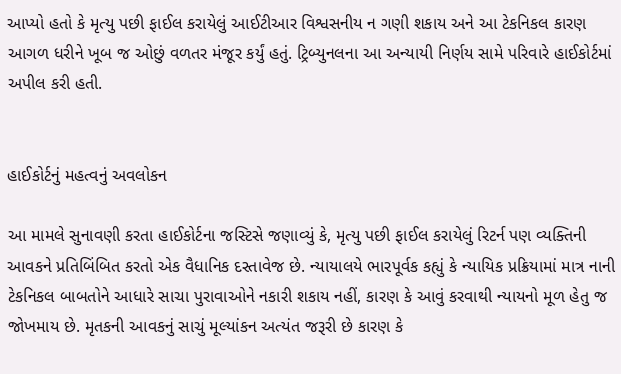આપ્યો હતો કે મૃત્યુ પછી ફાઈલ કરાયેલું આઈટીઆર વિશ્વસનીય ન ગણી શકાય અને આ ટેકનિકલ કારણ આગળ ધરીને ખૂબ જ ઓછું વળતર મંજૂર કર્યું હતું. ટ્રિબ્યુનલના આ અન્યાયી નિર્ણય સામે પરિવારે હાઈકોર્ટમાં અપીલ કરી હતી.


હાઈકોર્ટનું મહત્વનું અવલોકન

આ મામલે સુનાવણી કરતા હાઈકોર્ટના જસ્ટિસે જણાવ્યું કે, મૃત્યુ પછી ફાઈલ કરાયેલું રિટર્ન પણ વ્યક્તિની આવકને પ્રતિબિંબિત કરતો એક વૈધાનિક દસ્તાવેજ છે. ન્યાયાલયે ભારપૂર્વક કહ્યું કે ન્યાયિક પ્રક્રિયામાં માત્ર નાની ટેકનિકલ બાબતોને આધારે સાચા પુરાવાઓને નકારી શકાય નહીં, કારણ કે આવું કરવાથી ન્યાયનો મૂળ હેતુ જ જોખમાય છે. મૃતકની આવકનું સાચું મૂલ્યાંકન અત્યંત જરૂરી છે કારણ કે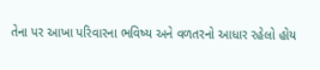તેના પર આખા પરિવારના ભવિષ્ય અને વળતરનો આધાર રહેલો હોય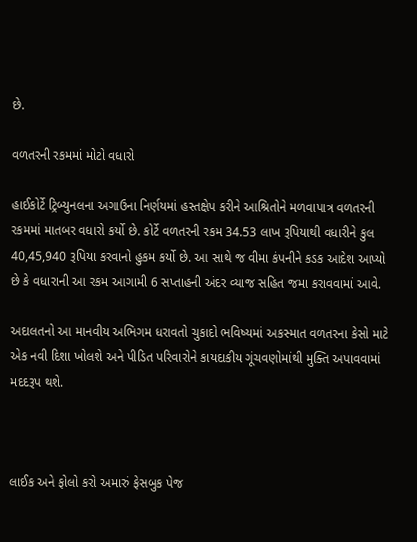છે.

વળતરની રકમમાં મોટો વધારો

હાઈકોર્ટે ટ્રિબ્યુનલના અગાઉના નિર્ણયમાં હસ્તક્ષેપ કરીને આશ્રિતોને મળવાપાત્ર વળતરની રકમમાં માતબર વધારો કર્યો છે. કોર્ટે વળતરની રકમ 34.53 લાખ રૂપિયાથી વધારીને કુલ 40,45,940 રૂપિયા કરવાનો હુકમ કર્યો છે. આ સાથે જ વીમા કંપનીને કડક આદેશ આપ્યો છે કે વધારાની આ રકમ આગામી 6 સપ્તાહની અંદર વ્યાજ સહિત જમા કરાવવામાં આવે.

અદાલતનો આ માનવીય અભિગમ ધરાવતો ચુકાદો ભવિષ્યમાં અકસ્માત વળતરના કેસો માટે એક નવી દિશા ખોલશે અને પીડિત પરિવારોને કાયદાકીય ગૂંચવણોમાંથી મુક્તિ અપાવવામાં મદદરૂપ થશે.



લાઈક અને ફોલો કરો અમારું ફેસબુક પેજ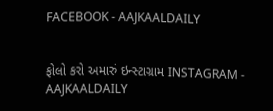FACEBOOK - AAJKAALDAILY


ફોલો કરો અમારું ઇન્સ્ટાગ્રામ INSTAGRAM - AAJKAALDAILY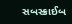સબસ્ક્રાઈબ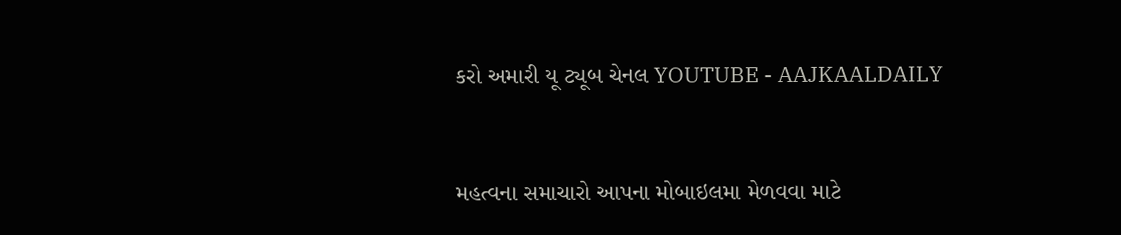કરો અમારી યૂ ટ્યૂબ ચેનલ YOUTUBE - AAJKAALDAILY


મહત્વના સમાચારો આપના મોબાઇલમા મેળવવા માટે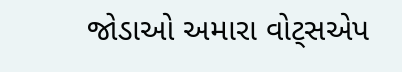જોડાઓ અમારા વોટ્સએપ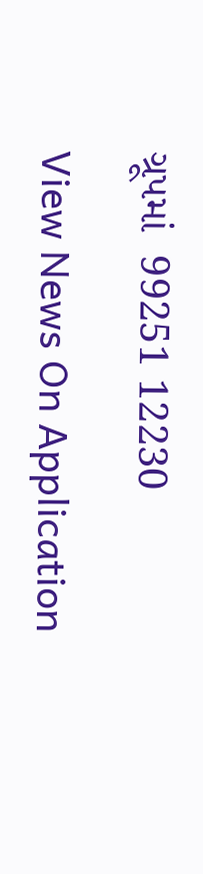ગ્રૂપમાં  99251 12230

View News On Application